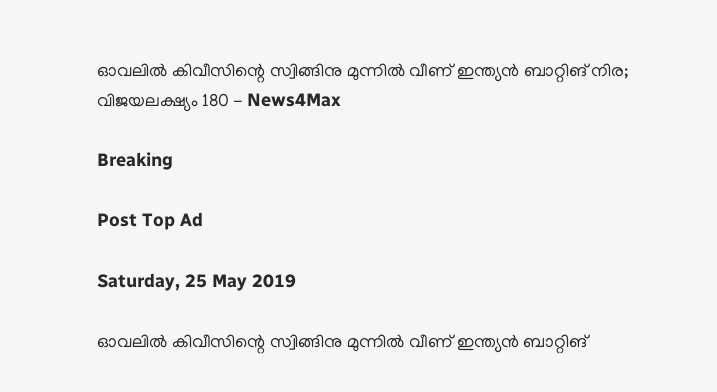ഓവലില്‍ കിവീസിന്റെ സ്വിങ്ങിനു മുന്നില്‍ വീണ് ഇന്ത്യന്‍ ബാറ്റിങ് നിര; വിജയലക്ഷ്യം 180 - News4Max

Breaking

Post Top Ad

Saturday, 25 May 2019

ഓവലില്‍ കിവീസിന്റെ സ്വിങ്ങിനു മുന്നില്‍ വീണ് ഇന്ത്യന്‍ ബാറ്റിങ്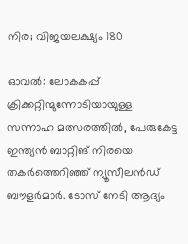നിര; വിജയലക്ഷ്യം 180

ഓവൽ: ലോകകപ്പ് ക്രിക്കറ്റിന്മുന്നോടിയായുള്ള സന്നാഹ മത്സരത്തിൽ, പേരുകേട്ട ഇന്ത്യൻ ബാറ്റിങ് നിരയെ തകർത്തെറിഞ്ഞ് ന്യൂസീലൻഡ് ബൗളർമാർ. ടോസ് നേടി ആദ്യം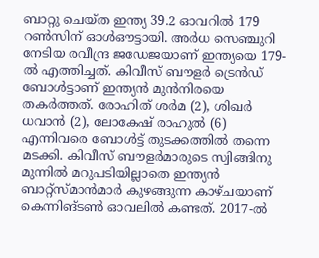ബാറ്റു ചെയ്ത ഇന്ത്യ 39.2 ഓവറിൽ 179 റൺസിന് ഓൾഔട്ടായി. അർധ സെഞ്ചുറി നേടിയ രവീന്ദ്ര ജഡേജയാണ് ഇന്ത്യയെ 179-ൽ എത്തിച്ചത്. കിവീസ് ബൗളർ ട്രെൻഡ് ബോൾട്ടാണ് ഇന്ത്യൻ മുൻനിരയെ തകർത്തത്. രോഹിത് ശർമ (2), ശിഖർ ധവാൻ (2), ലോകേഷ് രാഹുൽ (6) എന്നിവരെ ബോൾട്ട് തുടക്കത്തിൽ തന്നെ മടക്കി. കിവീസ് ബൗളർമാരുടെ സ്വിങ്ങിനു മുന്നിൽ മറുപടിയില്ലാതെ ഇന്ത്യൻ ബാറ്റ്സ്മാൻമാർ കുഴങ്ങുന്ന കാഴ്ചയാണ് കെന്നിങ്ടൺ ഓവലിൽ കണ്ടത്. 2017-ൽ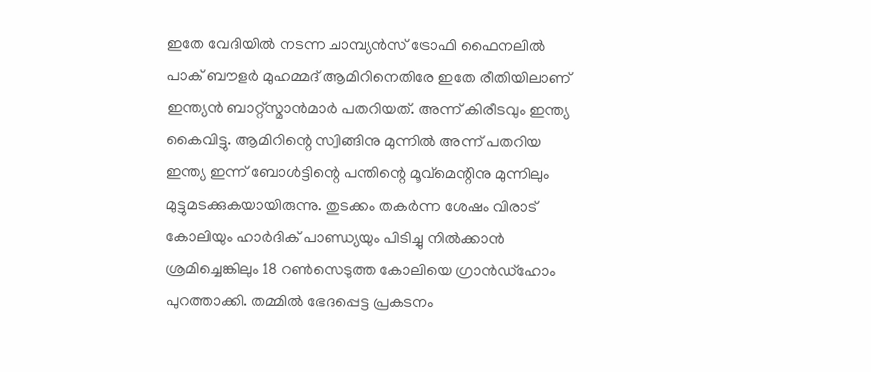ഇതേ വേദിയിൽ നടന്ന ചാമ്പ്യൻസ് ട്രോഫി ഫൈനലിൽ പാക് ബൗളർ മുഹമ്മദ് ആമിറിനെതിരേ ഇതേ രീതിയിലാണ് ഇന്ത്യൻ ബാറ്റ്സ്മാൻമാർ പതറിയത്. അന്ന് കിരീടവും ഇന്ത്യ കൈവിട്ടു. ആമിറിന്റെ സ്വിങ്ങിനു മുന്നിൽ അന്ന് പതറിയ ഇന്ത്യ ഇന്ന് ബോൾട്ടിന്റെ പന്തിന്റെ മൂവ്മെന്റിനു മുന്നിലും മുട്ടുമടക്കുകയായിരുന്നു. തുടക്കം തകർന്ന ശേഷം വിരാട് കോലിയും ഹാർദിക് പാണ്ഡ്യയും പിടിച്ചു നിൽക്കാൻ ശ്രമിച്ചെങ്കിലും 18 റൺസെടുത്ത കോലിയെ ഗ്രാൻഡ്ഹോം പുറത്താക്കി. തമ്മിൽ ഭേദപ്പെട്ട പ്രകടനം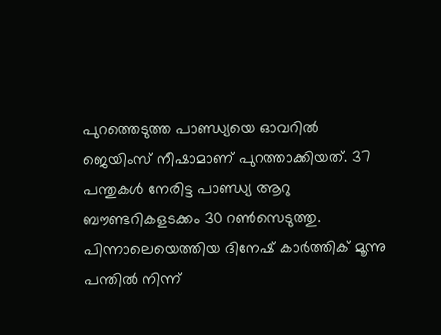പുറത്തെടുത്ത പാണ്ഡ്യയെ ഓവറിൽ ജെയിംസ് നീഷാമാണ് പുറത്താക്കിയത്. 37 പന്തുകൾ നേരിട്ട പാണ്ഡ്യ ആറു ബൗണ്ടറികളടക്കം 30 റൺസെടുത്തു. പിന്നാലെയെത്തിയ ദിനേഷ് കാർത്തിക് മൂന്നു പന്തിൽ നിന്ന്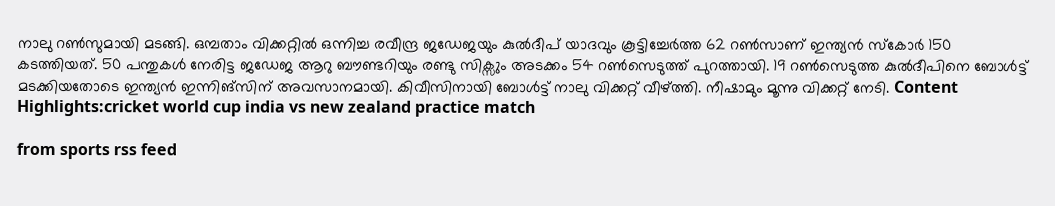നാലു റൺസുമായി മടങ്ങി. ഒമ്പതാം വിക്കറ്റിൽ ഒന്നിച്ച രവീന്ദ്ര ജഡേജയും കുൽദീപ് യാദവും കൂട്ടിച്ചേർത്ത 62 റൺസാണ് ഇന്ത്യൻ സ്കോർ 150 കടത്തിയത്. 50 പന്തുകൾ നേരിട്ട ജഡേജ ആറു ബൗണ്ടറിയും രണ്ടു സിക്സും അടക്കം 54 റൺസെടുത്ത് പുറത്തായി. 19 റൺസെടുത്ത കുൽദീപിനെ ബോൾട്ട് മടക്കിയതോടെ ഇന്ത്യൻ ഇന്നിങ്സിന് അവസാനമായി. കിവീസിനായി ബോൾട്ട് നാലു വിക്കറ്റ് വീഴ്ത്തി. നീഷാമും മൂന്നു വിക്കറ്റ് നേടി. Content Highlights:cricket world cup india vs new zealand practice match

from sports rss feed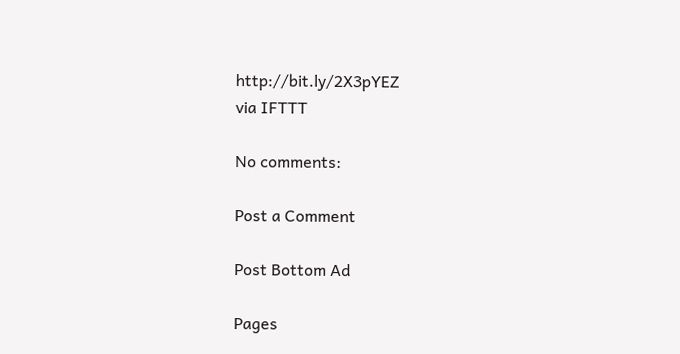http://bit.ly/2X3pYEZ
via IFTTT

No comments:

Post a Comment

Post Bottom Ad

Pages